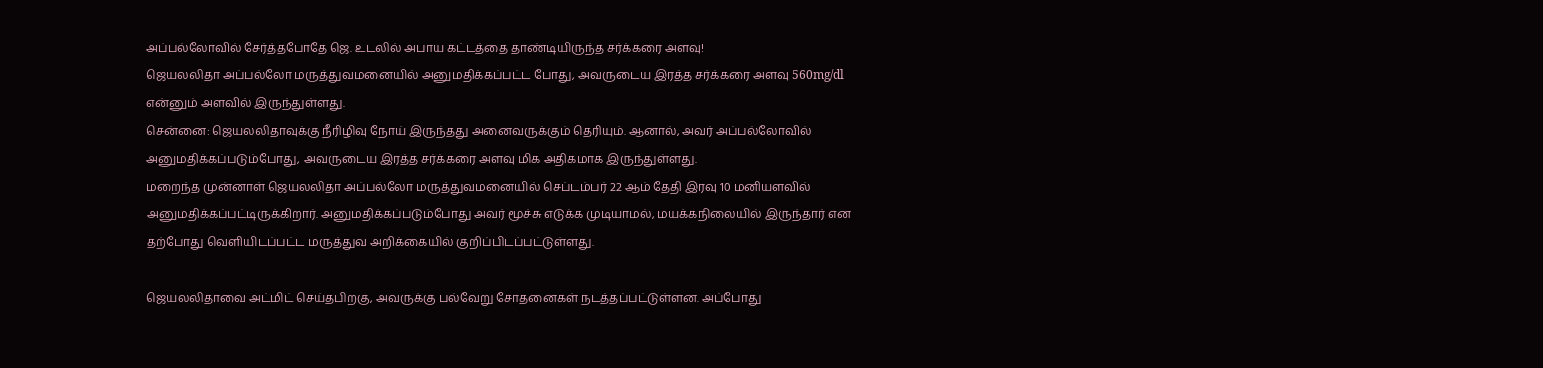அப்பல்லோவில் சேர்த்தபோதே ஜெ. உடலில் அபாய கட்டத்தை தாண்டியிருந்த சர்க்கரை அளவு!
ஜெயலலிதா அப்பல்லோ மருத்துவமனையில் அனுமதிக்கப்பட்ட போது, அவருடைய இரத்த சர்க்கரை அளவு 560mg/dl என்னும் அளவில் இருந்துள்ளது.
சென்னை: ஜெயலலிதாவுக்கு நீரிழிவு நோய் இருந்தது அனைவருக்கும் தெரியும். ஆனால், அவர் அப்பல்லோவில் அனுமதிக்கப்படும்போது, அவருடைய இரத்த சர்க்கரை அளவு மிக அதிகமாக இருந்துள்ளது.
மறைந்த முன்னாள் ஜெயலலிதா அப்பல்லோ மருத்துவமனையில் செப்டம்பர் 22 ஆம் தேதி இரவு 10 மனியளவில் அனுமதிக்கப்பட்டிருக்கிறார். அனுமதிக்கப்படும்போது அவர் மூச்சு எடுக்க முடியாமல், மயக்கநிலையில் இருந்தார் என தற்போது வெளியிடப்பட்ட மருத்துவ அறிக்கையில் குறிப்பிடப்பட்டுள்ளது.

ஜெயலலிதாவை அட்மிட் செய்தபிறகு, அவருக்கு பல்வேறு சோதனைகள் நடத்தப்பட்டுள்ளன. அப்போது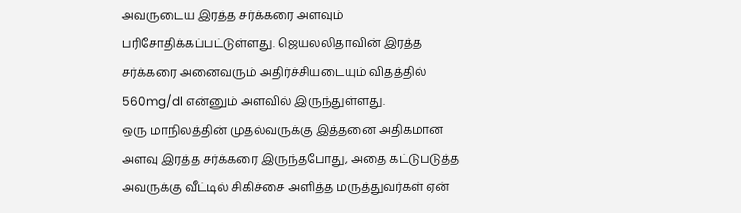அவருடைய இரத்த சர்க்கரை அளவும் பரிசோதிக்கப்பட்டுள்ளது. ஜெயலலிதாவின் இரத்த சர்க்கரை அனைவரும் அதிர்ச்சியடையும் விதத்தில் 560mg/dl என்னும் அளவில் இருந்துள்ளது.
ஒரு மாநிலத்தின் முதல்வருக்கு இத்தனை அதிகமான அளவு இரத்த சர்க்கரை இருந்தபோது, அதை கட்டுபடுத்த அவருக்கு வீட்டில் சிகிச்சை அளித்த மருத்துவர்கள் ஏன்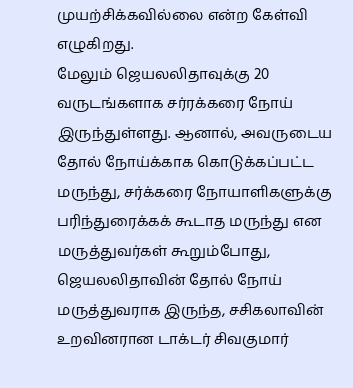முயற்சிக்கவில்லை என்ற கேள்வி எழுகிறது.
மேலும் ஜெயலலிதாவுக்கு 20 வருடங்களாக சர்ரக்கரை நோய் இருந்துள்ளது. ஆனால், அவருடைய தோல் நோய்க்காக கொடுக்கப்பட்ட மருந்து, சர்க்கரை நோயாளிகளுக்கு பரிந்துரைக்கக் கூடாத மருந்து என மருத்துவர்கள் கூறும்போது, ஜெயலலிதாவின் தோல் நோய் மருத்துவராக இருந்த, சசிகலாவின் உறவினரான டாக்டர் சிவகுமார்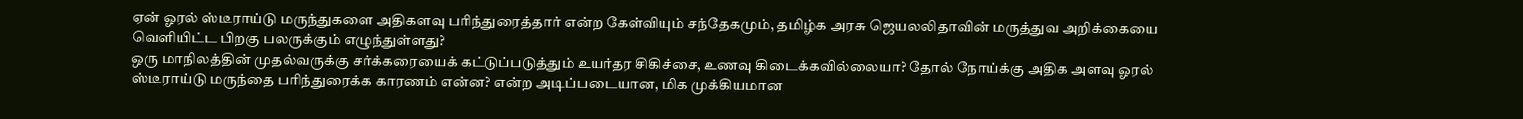ஏன் ஓரல் ஸ்டீராய்டு மருந்துகளை அதிகளவு பரிந்துரைத்தார் என்ற கேள்வியும் சந்தேகமும், தமிழ்க அரசு ஜெயலலிதாவின் மருத்துவ அறிக்கையை வெளியிட்ட பிறகு பலருக்கும் எழுந்துள்ளது?
ஒரு மாநிலத்தின் முதல்வருக்கு சர்க்கரையைக் கட்டுப்படுத்தும் உயர்தர சிகிச்சை, உணவு கிடைக்கவில்லையா? தோல் நோய்க்கு அதிக அளவு ஓரல் ஸ்டீராய்டு மருந்தை பரிந்துரைக்க காரணம் என்ன? என்ற அடிப்படையான, மிக முக்கியமான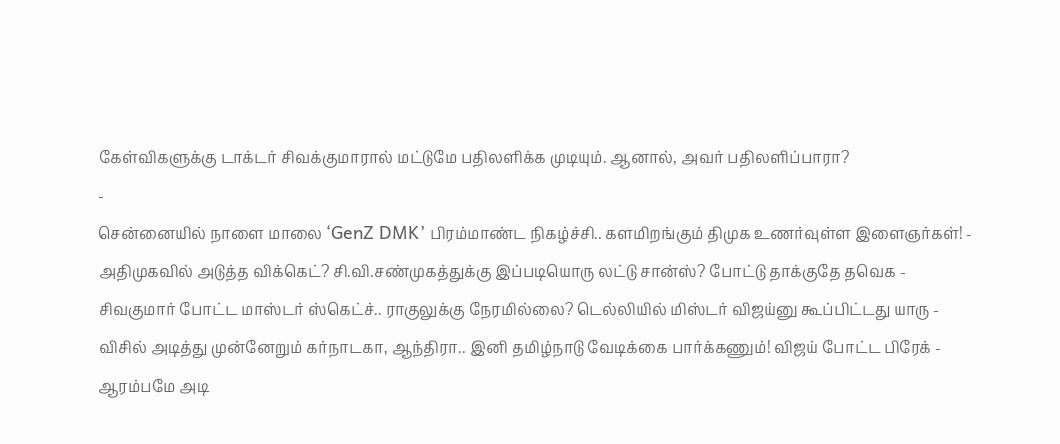கேள்விகளுக்கு டாக்டர் சிவக்குமாரால் மட்டுமே பதிலளிக்க முடியும். ஆனால், அவர் பதிலளிப்பாரா?
-
சென்னையில் நாளை மாலை ‘GenZ DMK’ பிரம்மாண்ட நிகழ்ச்சி.. களமிறங்கும் திமுக உணர்வுள்ள இளைஞர்கள்! -
அதிமுகவில் அடுத்த விக்கெட்? சி.வி.சண்முகத்துக்கு இப்படியொரு லட்டு சான்ஸ்? போட்டு தாக்குதே தவெக -
சிவகுமார் போட்ட மாஸ்டர் ஸ்கெட்ச்.. ராகுலுக்கு நேரமில்லை? டெல்லியில் மிஸ்டர் விஜய்னு கூப்பிட்டது யாரு -
விசில் அடித்து முன்னேறும் கர்நாடகா, ஆந்திரா.. இனி தமிழ்நாடு வேடிக்கை பார்க்கணும்! விஜய் போட்ட பிரேக் -
ஆரம்பமே அடி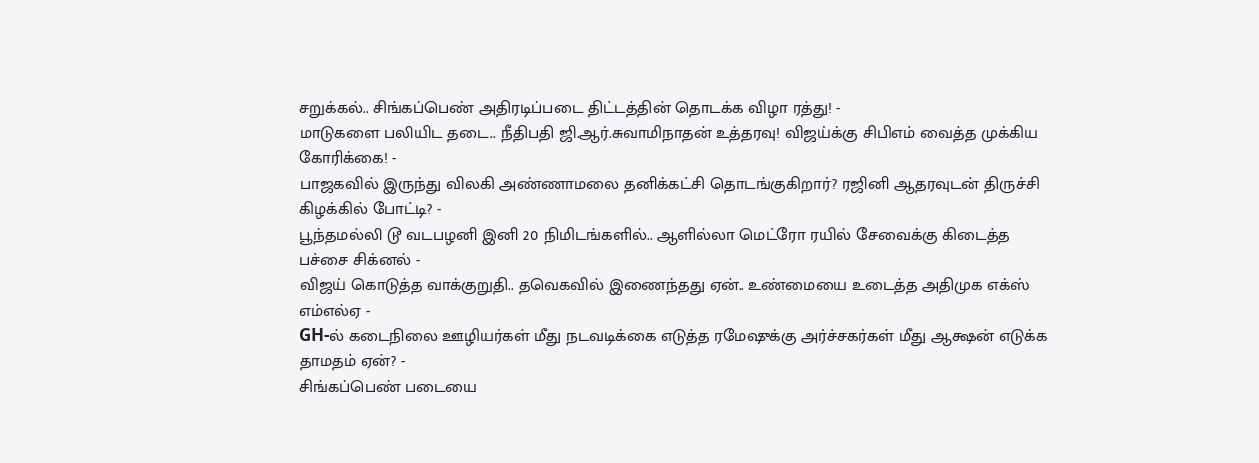சறுக்கல்.. சிங்கப்பெண் அதிரடிப்படை திட்டத்தின் தொடக்க விழா ரத்து! -
மாடுகளை பலியிட தடை.. நீதிபதி ஜி.ஆர்.சுவாமிநாதன் உத்தரவு! விஜய்க்கு சிபிஎம் வைத்த முக்கிய கோரிக்கை! -
பாஜகவில் இருந்து விலகி அண்ணாமலை தனிக்கட்சி தொடங்குகிறார்? ரஜினி ஆதரவுடன் திருச்சி கிழக்கில் போட்டி? -
பூந்தமல்லி டூ வடபழனி இனி 20 நிமிடங்களில்.. ஆளில்லா மெட்ரோ ரயில் சேவைக்கு கிடைத்த பச்சை சிக்னல் -
விஜய் கொடுத்த வாக்குறுதி.. தவெகவில் இணைந்தது ஏன்.. உண்மையை உடைத்த அதிமுக எக்ஸ் எம்எல்ஏ -
GH-ல் கடைநிலை ஊழியர்கள் மீது நடவடிக்கை எடுத்த ரமேஷுக்கு அர்ச்சகர்கள் மீது ஆக்ஷன் எடுக்க தாமதம் ஏன்? -
சிங்கப்பெண் படையை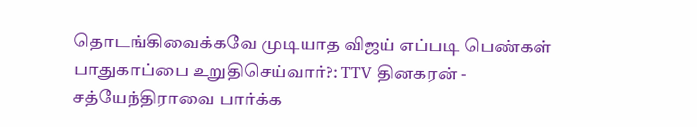தொடங்கிவைக்கவே முடியாத விஜய் எப்படி பெண்கள் பாதுகாப்பை உறுதிசெய்வார்?: TTV தினகரன் -
சத்யேந்திராவை பார்க்க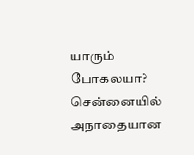யாரும் போகலயா? சென்னையில் அநாதையான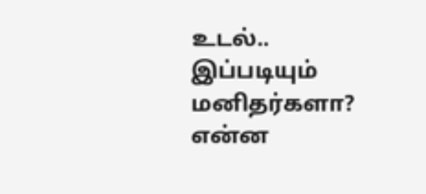உடல்.. இப்படியும் மனிதர்களா? என்ன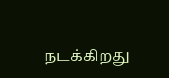நடக்கிறது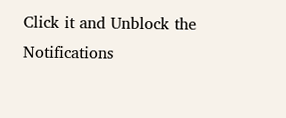Click it and Unblock the Notifications